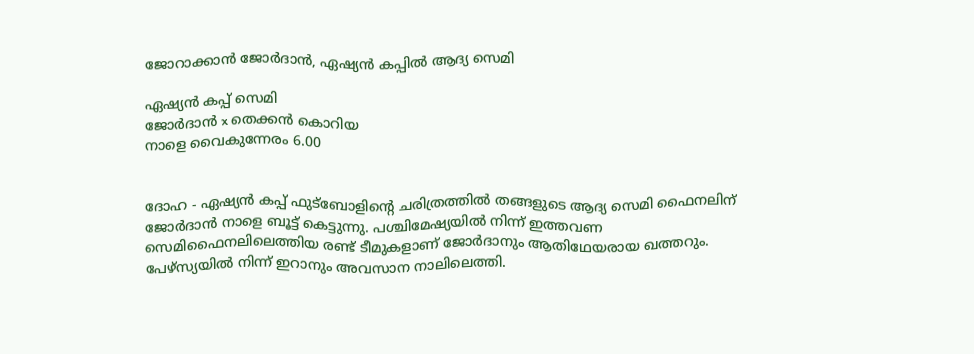ജോറാക്കാന്‍ ജോര്‍ദാന്‍, ഏഷ്യന്‍ കപ്പില്‍ ആദ്യ സെമി

ഏഷ്യന്‍ കപ്പ് സെമി
ജോര്‍ദാന്‍ x തെക്കന്‍ കൊറിയ
നാളെ വൈകുന്നേരം 6.00


ദോഹ - ഏഷ്യന്‍ കപ്പ് ഫുട്‌ബോളിന്റെ ചരിത്രത്തില്‍ തങ്ങളുടെ ആദ്യ സെമി ഫൈനലിന് ജോര്‍ദാന്‍ നാളെ ബൂട്ട് കെട്ടുന്നു. പശ്ചിമേഷ്യയില്‍ നിന്ന് ഇത്തവണ സെമിഫൈനലിലെത്തിയ രണ്ട് ടീമുകളാണ് ജോര്‍ദാനും ആതിഥേയരായ ഖത്തറും. പേഴ്‌സ്യയില്‍ നിന്ന് ഇറാനും അവസാന നാലിലെത്തി.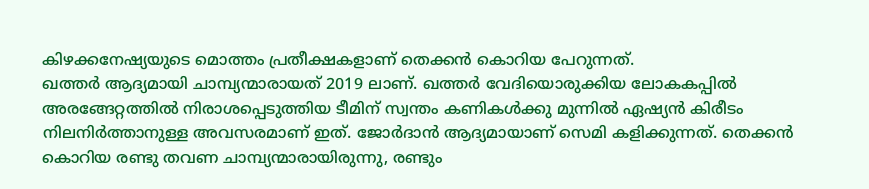കിഴക്കനേഷ്യയുടെ മൊത്തം പ്രതീക്ഷകളാണ് തെക്കന്‍ കൊറിയ പേറുന്നത്.
ഖത്തര്‍ ആദ്യമായി ചാമ്പ്യന്മാരായത് 2019 ലാണ്. ഖത്തര്‍ വേദിയൊരുക്കിയ ലോകകപ്പില്‍ അരങ്ങേറ്റത്തില്‍ നിരാശപ്പെടുത്തിയ ടീമിന് സ്വന്തം കണികള്‍ക്കു മുന്നില്‍ ഏഷ്യന്‍ കിരീടം നിലനിര്‍ത്താനുള്ള അവസരമാണ് ഇത്. ജോര്‍ദാന്‍ ആദ്യമായാണ് സെമി കളിക്കുന്നത്. തെക്കന്‍ കൊറിയ രണ്ടു തവണ ചാമ്പ്യന്മാരായിരുന്നു, രണ്ടും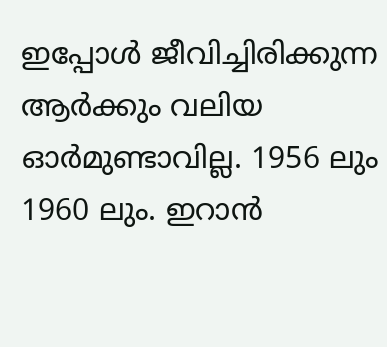ഇപ്പോള്‍ ജീവിച്ചിരിക്കുന്ന ആര്‍ക്കും വലിയ ഓര്‍മുണ്ടാവില്ല. 1956 ലും 1960 ലും. ഇറാന്‍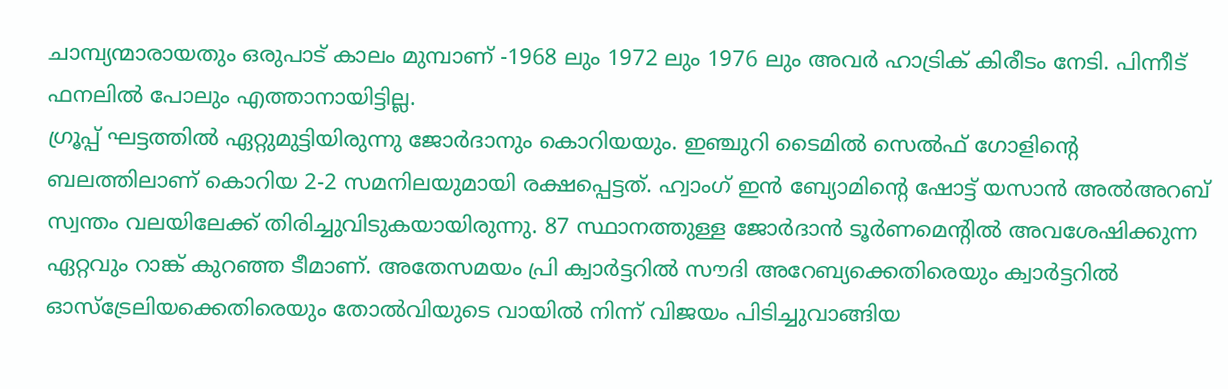ചാമ്പ്യന്മാരായതും ഒരുപാട് കാലം മുമ്പാണ് -1968 ലും 1972 ലും 1976 ലും അവര്‍ ഹാട്രിക് കിരീടം നേടി. പിന്നീട് ഫനലില്‍ പോലും എത്താനായിട്ടില്ല.
ഗ്രൂപ്പ് ഘട്ടത്തില്‍ ഏറ്റുമുട്ടിയിരുന്നു ജോര്‍ദാനും കൊറിയയും. ഇഞ്ചുറി ടൈമില്‍ സെല്‍ഫ് ഗോളിന്റെ ബലത്തിലാണ് കൊറിയ 2-2 സമനിലയുമായി രക്ഷപ്പെട്ടത്. ഹ്വാംഗ് ഇന്‍ ബ്യോമിന്റെ ഷോട്ട് യസാന്‍ അല്‍അറബ് സ്വന്തം വലയിലേക്ക് തിരിച്ചുവിടുകയായിരുന്നു. 87 സ്ഥാനത്തുള്ള ജോര്‍ദാന്‍ ടൂര്‍ണമെന്റില്‍ അവശേഷിക്കുന്ന ഏറ്റവും റാങ്ക് കുറഞ്ഞ ടീമാണ്. അതേസമയം പ്രി ക്വാര്‍ട്ടറില്‍ സൗദി അറേബ്യക്കെതിരെയും ക്വാര്‍ട്ടറില്‍ ഓസ്‌ട്രേലിയക്കെതിരെയും തോല്‍വിയുടെ വായില്‍ നിന്ന് വിജയം പിടിച്ചുവാങ്ങിയ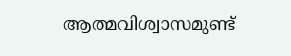ആത്മവിശ്വാസമുണ്ട്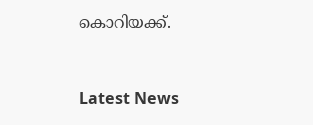കൊറിയക്ക്.


Latest News